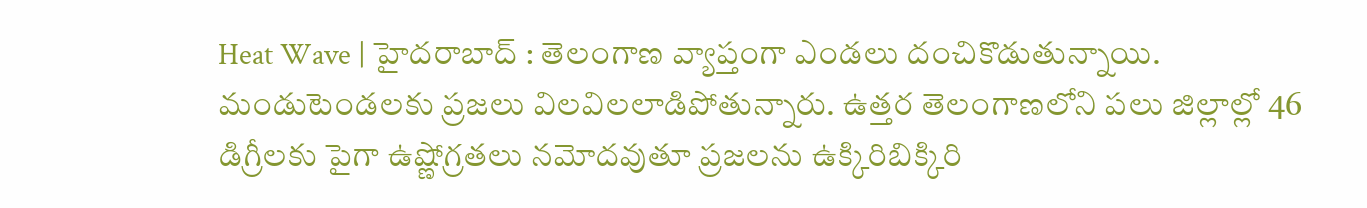Heat Wave | హైదరాబాద్ : తెలంగాణ వ్యాప్తంగా ఎండలు దంచికొడుతున్నాయి. మండుటెండలకు ప్రజలు విలవిలలాడిపోతున్నారు. ఉత్తర తెలంగాణలోని పలు జిల్లాల్లో 46 డిగ్రీలకు పైగా ఉష్ణోగ్రతలు నమోదవుతూ ప్రజలను ఉక్కిరిబిక్కిరి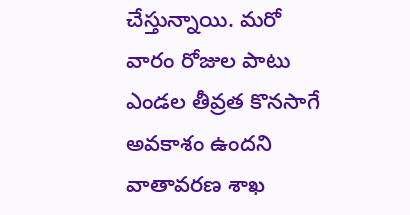చేస్తున్నాయి. మరో వారం రోజుల పాటు ఎండల తీవ్రత కొనసాగే అవకాశం ఉందని వాతావరణ శాఖ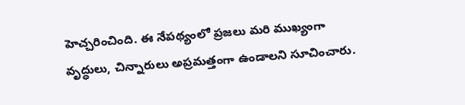హెచ్చరించింది. ఈ నేపథ్యంలో ప్రజలు మరి ముఖ్యంగా వృద్ధులు, చిన్నారులు అప్రమత్తంగా ఉండాలని సూచించారు.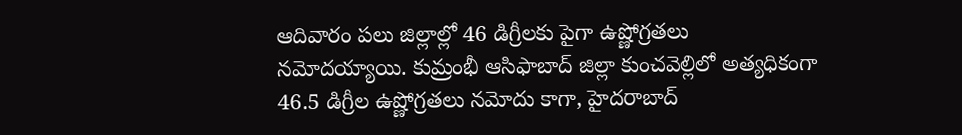ఆదివారం పలు జిల్లాల్లో 46 డిగ్రీలకు పైగా ఉష్ణోగ్రతలు నమోదయ్యాయి. కుమ్రంభీ ఆసిఫాబాద్ జిల్లా కుంచవెల్లిలో అత్యధికంగా 46.5 డిగ్రీల ఉష్ణోగ్రతలు నమోదు కాగా, హైదరాబాద్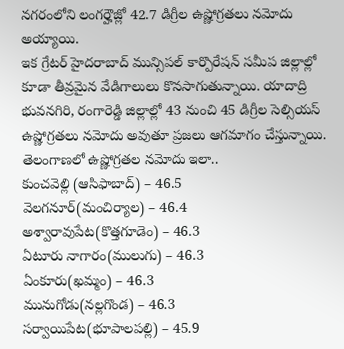నగరంలోని లంగర్హౌజ్లో 42.7 డిగ్రీల ఉష్ణోగ్రతలు నమోదు అయ్యాయి.
ఇక గ్రేటర్ హైదరాబాద్ మున్సిపల్ కార్పొరేషన్ సమీప జిల్లాల్లో కూడా తీవ్రమైన వేడిగాలులు కొనసాగుతున్నాయి. యాదాద్రి భువనగిరి, రంగారెడ్డి జిల్లాల్లో 43 నుంచి 45 డిగ్రీల సెల్సియస్ ఉష్ణోగ్రతలు నమోదు అవుతూ ప్రజలు ఆగమాగం చేస్తున్నాయి.
తెలంగాణలో ఉష్ణోగ్రతల నమోదు ఇలా..
కుంచవెల్లి (ఆసిఫాబాద్) – 46.5
వెలగనూర్(మంచిర్యాల) – 46.4
అశ్వారావుపేట(కొత్తగూడెం) – 46.3
ఏటూరు నాగారం(ములుగు) – 46.3
ఏంకూరు(ఖమ్మం) – 46.3
మునుగోడు(నల్లగొండ) – 46.3
సర్వాయిపేట(భూపాలపల్లి) – 45.9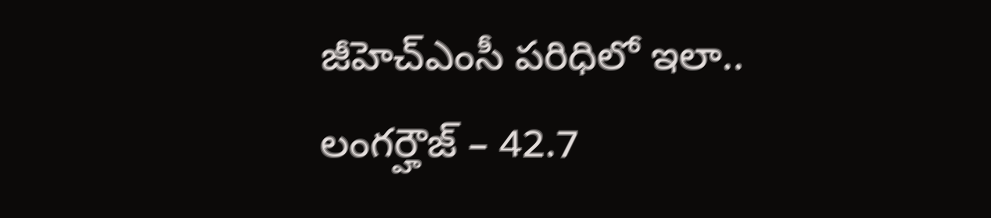జీహెచ్ఎంసీ పరిధిలో ఇలా..
లంగర్హౌజ్ – 42.7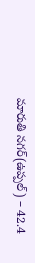మారుతి నగర్(ఉప్పల్) – 42.4